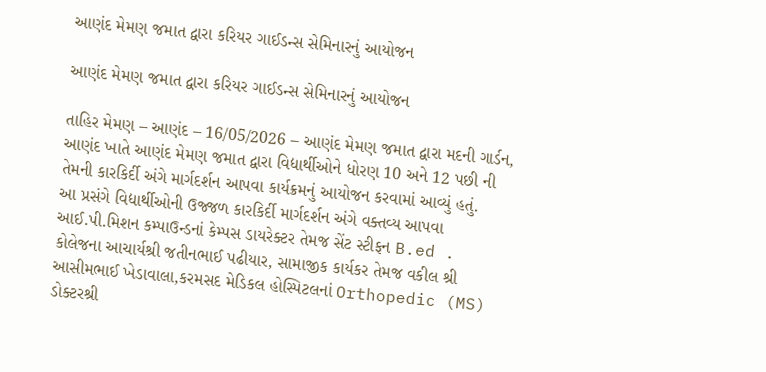આણંદ મેમણ જમાત દ્વારા કરિયર ગાઈડન્સ સેમિનારનું આયોજન

આણંદ મેમણ જમાત દ્વારા કરિયર ગાઈડન્સ સેમિનારનું આયોજન

તાહિર મેમણ – આણંદ – 16/05/2026 – આણંદ મેમણ જમાત દ્વારા મદની ગાર્ડન, આણંદ ખાતે આણંદ મેમણ જમાત દ્વારા વિદ્યાર્થીઓને ધોરણ 10 અને 12 પછી ની તેમની કારકિર્દી અંગે માર્ગદર્શન આપવા કાર્યક્રમનું આયોજન કરવામાં આવ્યું હતું.
આ પ્રસંગે વિદ્યાર્થીઓની ઉજ્જળ કારકિર્દી માર્ગદર્શન અંગે વક્તવ્ય આપવા આઈ.પી.મિશન કમ્પાઉન્ડનાં કેમ્પસ ડાયરેક્ટર તેમજ સેંટ સ્ટીફન B.ed . કોલેજના આચાર્યશ્રી જતીનભાઈ પઢીયાર, સામાજીક કાર્યકર તેમજ વકીલ શ્રી આસીમભાઈ ખેડાવાલા,કરમસદ મેડિકલ હોસ્પિટલનાં Orthopedic (MS) ડોક્ટરશ્રી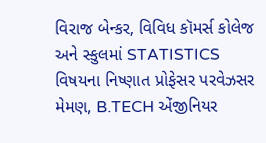વિરાજ બેન્કર, વિવિધ કૉમર્સ કોલેજ અને સ્કુલમાં STATISTICS વિષયના નિષ્ણાત પ્રોફેસર પરવેઝસર મેમણ, B.TECH એંજીનિયર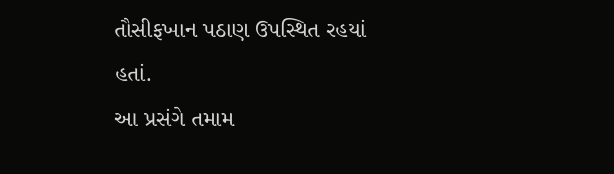તૌસીફખાન પઠાણ ઉપસ્થિત રહયાં હતાં.
આ પ્રસંગે તમામ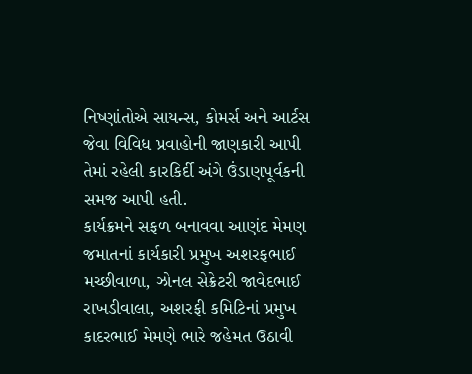નિષ્ણાંતોએ સાયન્સ, કોમર્સ અને આર્ટસ જેવા વિવિધ પ્રવાહોની જાણકારી આપી તેમાં રહેલી કારકિર્દી અંગે ઉંડાણપૂર્વકની સમજ આપી હતી.
કાર્યક્રમને સફળ બનાવવા આણંદ મેમણ જમાતનાં કાર્યકારી પ્રમુખ અશરફભાઈ મચ્છીવાળા, ઝોનલ સેક્રેટરી જાવેદભાઈ રાખડીવાલા, અશરફી કમિટિનાં પ્રમુખ કાદરભાઈ મેમણે ભારે જહેમત ઉઠાવી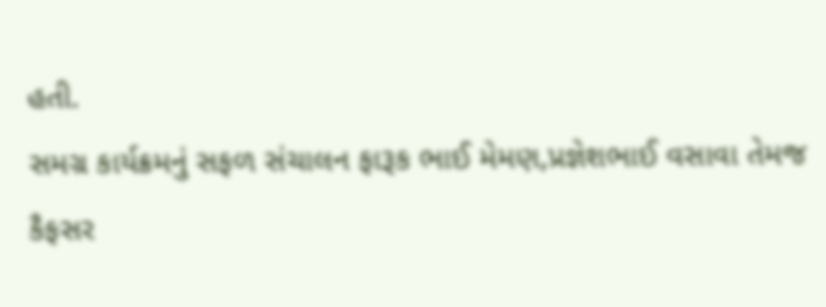હતી.
સમગ્ર કાર્યક્રમનું સફળ સંચાલન ફારૂક ભાઈ મેમણ,પ્રજ્ઞેશભાઈ વસાવા તેમજ કૈફસર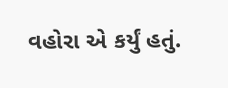વહોરા એ કર્યું હતું.